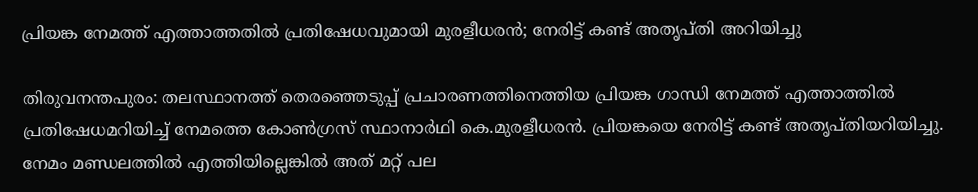പ്രിയങ്ക നേമത്ത് എത്താത്തതില്‍ പ്രതിഷേധവുമായി മുരളീധരന്‍; നേരിട്ട് കണ്ട് അതൃപ്തി അറിയിച്ചു

തിരുവനന്തപുരം: തലസ്ഥാനത്ത് തെരഞ്ഞെടുപ്പ് പ്രചാരണത്തിനെത്തിയ പ്രിയങ്ക ഗാന്ധി നേമത്ത് എത്താത്തില്‍ പ്രതിഷേധമറിയിച്ച് നേമത്തെ കോണ്‍ഗ്രസ് സ്ഥാനാര്‍ഥി കെ.മുരളീധരന്‍. പ്രിയങ്കയെ നേരിട്ട് കണ്ട് അതൃപ്തിയറിയിച്ചു. നേമം മണ്ഡലത്തില്‍ എത്തിയില്ലെങ്കില്‍ അത് മറ്റ് പല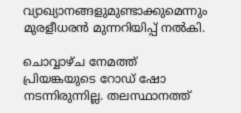വ്യാഖ്യാനങ്ങളുമുണ്ടാക്കുമെന്നും മുരളീധരന്‍ മുന്നറിയിപ്പ് നല്‍കി.

ചൊവ്വാഴ്ച നേമത്ത് പ്രിയങ്കയുടെ റോഡ് ഷോ നടന്നിരുന്നില്ല. തലസ്ഥാനത്ത്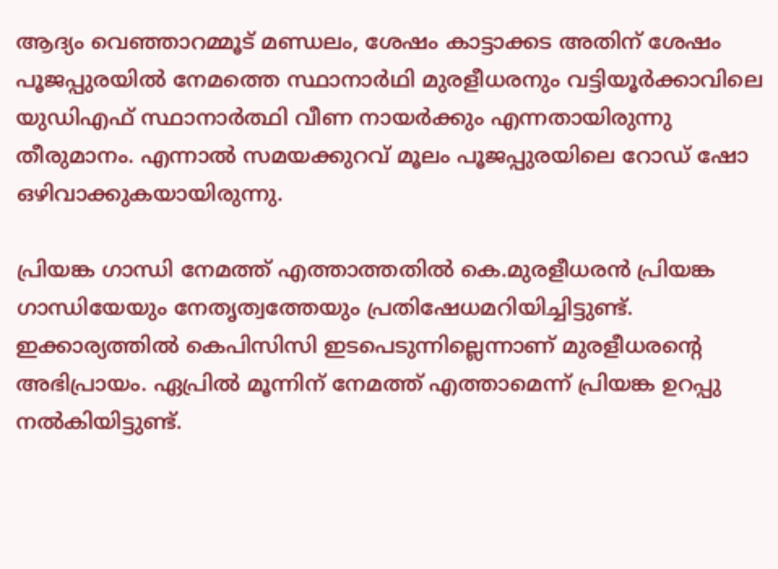ആദ്യം വെഞ്ഞാറമ്മൂട് മണ്ഡലം, ശേഷം കാട്ടാക്കട അതിന് ശേഷം പൂജപ്പുരയില്‍ നേമത്തെ സ്ഥാനാര്‍ഥി മുരളീധരനും വട്ടിയൂര്‍ക്കാവിലെ യുഡിഎഫ് സ്ഥാനാര്‍ത്ഥി വീണ നായര്‍ക്കും എന്നതായിരുന്നു തീരുമാനം. എന്നാല്‍ സമയക്കുറവ് മൂലം പൂജപ്പുരയിലെ റോഡ് ഷോ ഒഴിവാക്കുകയായിരുന്നു.

പ്രിയങ്ക ഗാന്ധി നേമത്ത് എത്താത്തതില്‍ കെ.മുരളീധരന്‍ പ്രിയങ്ക ഗാന്ധിയേയും നേതൃത്വത്തേയും പ്രതിഷേധമറിയിച്ചിട്ടുണ്ട്. ഇക്കാര്യത്തില്‍ കെപിസിസി ഇടപെടുന്നില്ലെന്നാണ് മുരളീധരന്റെ അഭിപ്രായം. ഏപ്രില്‍ മൂന്നിന് നേമത്ത് എത്താമെന്ന് പ്രിയങ്ക ഉറപ്പു നല്‍കിയിട്ടുണ്ട്.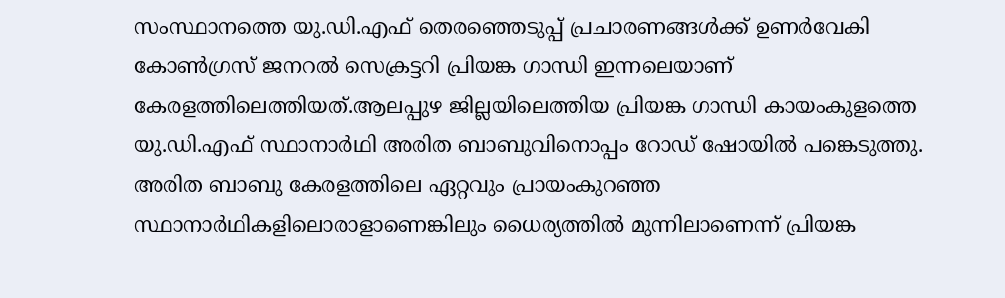സംസ്ഥാനത്തെ യു.ഡി.എഫ് തെരഞ്ഞെടുപ്പ് പ്രചാരണങ്ങൾക്ക് ഉണർവേകി കോൺഗ്രസ് ജനറൽ സെക്രട്ടറി പ്രിയങ്ക ഗാന്ധി ഇന്നലെയാണ് കേരളത്തിലെത്തിയത്.ആലപ്പുഴ ജില്ലയിലെത്തിയ പ്രിയങ്ക ഗാന്ധി കായംകുളത്തെ യു.ഡി.എഫ് സ്ഥാനാർഥി അരിത ബാബുവിനൊപ്പം റോഡ് ഷോയിൽ പങ്കെടുത്തു. അരിത ബാബു കേരളത്തിലെ ഏറ്റവും പ്രായംകുറഞ്ഞ സ്ഥാനാർഥികളിലൊരാളാണെങ്കിലും ധൈര്യത്തിൽ മുന്നിലാണെന്ന് പ്രിയങ്ക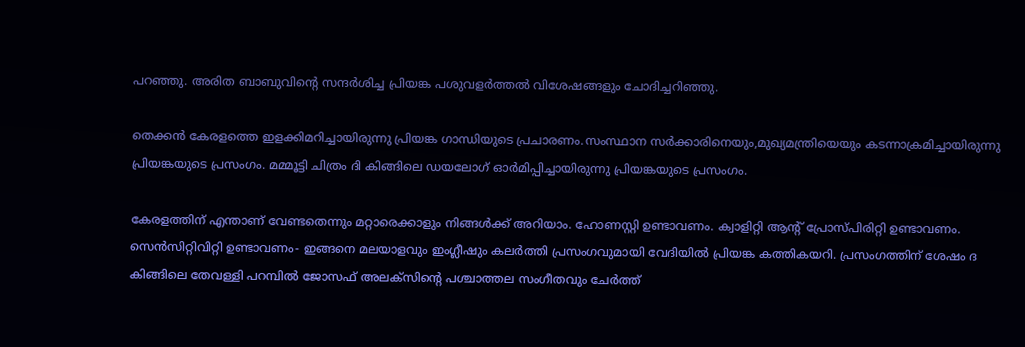പറഞ്ഞു. അരിത ബാബുവിന്റെ സന്ദർശിച്ച പ്രിയങ്ക പശുവളര്‍ത്തല്‍ വിശേഷങ്ങളും ചോദിച്ചറിഞ്ഞു.

തെക്കൻ കേരളത്തെ ഇളക്കിമറിച്ചായിരുന്നു പ്രിയങ്ക ഗാന്ധിയുടെ പ്രചാരണം.സംസ്ഥാന സർക്കാരിനെയും,മുഖ്യമന്ത്രിയെയും കടന്നാക്രമിച്ചായിരുന്നു പ്രിയങ്കയുടെ പ്രസംഗം. മമ്മൂട്ടി ചിത്രം ദി കിങ്ങിലെ ഡയലോഗ് ഓര്‍മിപ്പിച്ചായിരുന്നു പ്രിയങ്കയുടെ പ്രസംഗം.

കേരളത്തിന് എന്താണ് വേണ്ടതെന്നും മറ്റാരെക്കാളും നിങ്ങള്‍ക്ക് അറിയാം. ഹോണസ്റ്റി ഉണ്ടാവണം. ക്വാളിറ്റി ആന്‍റ് പ്രോസ്പിരിറ്റി ഉണ്ടാവണം. സെന്‍സിറ്റിവിറ്റി ഉണ്ടാവണം- ഇങ്ങനെ മലയാളവും ഇംഗ്ലീഷും കലര്‍ത്തി പ്രസംഗവുമായി വേദിയില്‍ പ്രിയങ്ക കത്തികയറി. പ്രസംഗത്തിന് ശേഷം ദ കിങ്ങിലെ തേവള്ളി പറമ്പിൽ ജോസഫ് അലക്സിന്‍റെ പശ്ചാത്തല സംഗീതവും ചേര്‍ത്ത്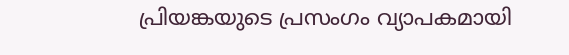പ്രിയങ്കയുടെ പ്രസംഗം വ്യാപകമായി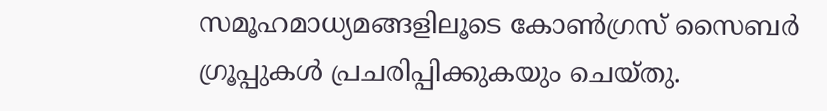സമൂഹമാധ്യമങ്ങളിലൂടെ കോണ്‍ഗ്രസ് സൈബര്‍ ഗ്രൂപ്പുകള്‍ പ്രചരിപ്പിക്കുകയും ചെയ്തു.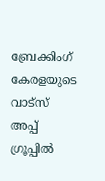ബ്രേക്കിംഗ് കേരളയുടെ വാട്സ് അപ്പ് ഗ്രൂപ്പിൽ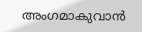അംഗമാകുവാൻ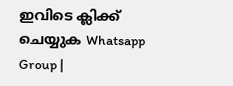ഇവിടെ ക്ലിക്ക് ചെയ്യുക Whatsapp Group |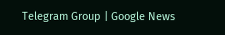Telegram Group | Google News